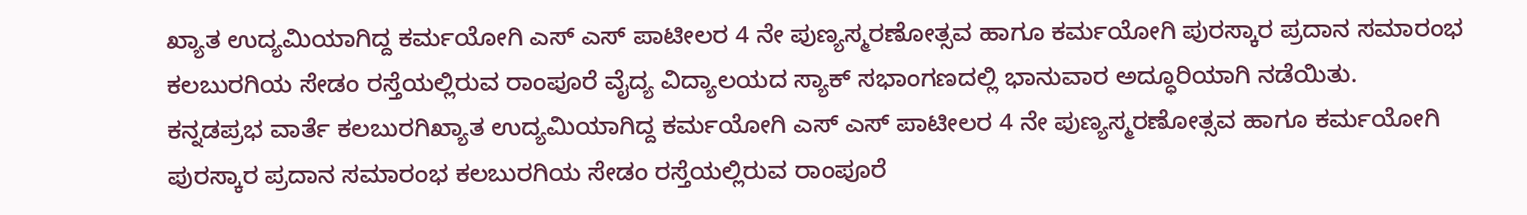ಖ್ಯಾತ ಉದ್ಯಮಿಯಾಗಿದ್ದ ಕರ್ಮಯೋಗಿ ಎಸ್ ಎಸ್ ಪಾಟೀಲರ 4 ನೇ ಪುಣ್ಯಸ್ಮರಣೋತ್ಸವ ಹಾಗೂ ಕರ್ಮಯೋಗಿ ಪುರಸ್ಕಾರ ಪ್ರದಾನ ಸಮಾರಂಭ ಕಲಬುರಗಿಯ ಸೇಡಂ ರಸ್ತೆಯಲ್ಲಿರುವ ರಾಂಪೂರೆ ವೈದ್ಯ ವಿದ್ಯಾಲಯದ ಸ್ಯಾಕ್ ಸಭಾಂಗಣದಲ್ಲಿ ಭಾನುವಾರ ಅದ್ಧೂರಿಯಾಗಿ ನಡೆಯಿತು.
ಕನ್ನಡಪ್ರಭ ವಾರ್ತೆ ಕಲಬುರಗಿಖ್ಯಾತ ಉದ್ಯಮಿಯಾಗಿದ್ದ ಕರ್ಮಯೋಗಿ ಎಸ್ ಎಸ್ ಪಾಟೀಲರ 4 ನೇ ಪುಣ್ಯಸ್ಮರಣೋತ್ಸವ ಹಾಗೂ ಕರ್ಮಯೋಗಿ ಪುರಸ್ಕಾರ ಪ್ರದಾನ ಸಮಾರಂಭ ಕಲಬುರಗಿಯ ಸೇಡಂ ರಸ್ತೆಯಲ್ಲಿರುವ ರಾಂಪೂರೆ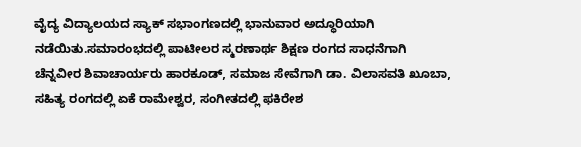ವೈದ್ಯ ವಿದ್ಯಾಲಯದ ಸ್ಯಾಕ್ ಸಭಾಂಗಣದಲ್ಲಿ ಭಾನುವಾರ ಅದ್ಧೂರಿಯಾಗಿ ನಡೆಯಿತು.ಸಮಾರಂಭದಲ್ಲಿ ಪಾಟೀಲರ ಸ್ಮರಣಾರ್ಥ ಶಿಕ್ಷಣ ರಂಗದ ಸಾಧನೆಗಾಗಿ ಚೆನ್ನವೀರ ಶಿವಾಚಾರ್ಯರು ಹಾರಕೂಡ್, ಸಮಾಜ ಸೇವೆಗಾಗಿ ಡಾ. ವಿಲಾಸವತಿ ಖೂಬಾ, ಸಹಿತ್ಯ ರಂಗದಲ್ಲಿ ಏಕೆ ರಾಮೇಶ್ವರ, ಸಂಗೀತದಲ್ಲಿ ಫಕಿರೇಶ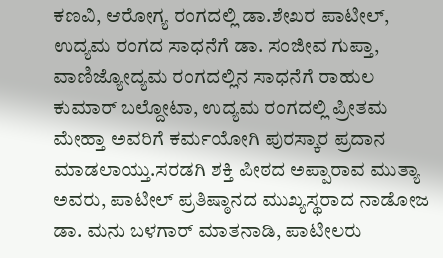ಕಣವಿ, ಆರೋಗ್ಯ ರಂಗದಲ್ಲಿ ಡಾ.ಶೇಖರ ಪಾಟೀಲ್, ಉದ್ಯಮ ರಂಗದ ಸಾಧನೆಗೆ ಡಾ. ಸಂಜೀವ ಗುಪ್ತಾ, ವಾಣಿಜ್ಯೋದ್ಯಮ ರಂಗದಲ್ಲಿನ ಸಾಧನೆಗೆ ರಾಹುಲ ಕುಮಾರ್ ಬಲ್ದೋಟಾ, ಉದ್ಯಮ ರಂಗದಲ್ಲಿ ಪ್ರೀತಮ ಮೇಹ್ತಾ ಅವರಿಗೆ ಕರ್ಮಯೋಗಿ ಪುರಸ್ಕಾರ ಪ್ರದಾನ ಮಾಡಲಾಯ್ತು.ಸರಡಗಿ ಶಕ್ತಿ ಪೀಠದ ಅಪ್ಪಾರಾವ ಮುತ್ಯಾ ಅವರು, ಪಾಟೀಲ್ ಪ್ರತಿಷ್ಠಾನದ ಮುಖ್ಯಸ್ಥರಾದ ನಾಡೋಜ ಡಾ. ಮನು ಬಳಗಾರ್ ಮಾತನಾಡಿ, ಪಾಟೀಲರು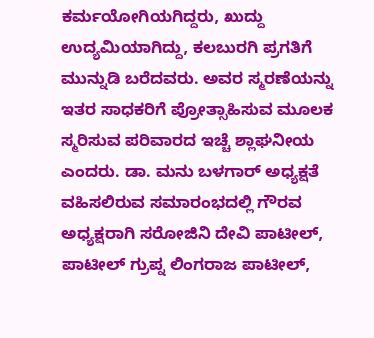ಕರ್ಮಯೋಗಿಯಗಿದ್ದರು, ಖುದ್ದು ಉದ್ಯಮಿಯಾಗಿದ್ದು, ಕಲಬುರಗಿ ಪ್ರಗತಿಗೆ ಮುನ್ನುಡಿ ಬರೆದವರು. ಅವರ ಸ್ಮರಣೆಯನ್ನು ಇತರ ಸಾಧಕರಿಗೆ ಪ್ರೋತ್ಸಾಹಿಸುವ ಮೂಲಕ ಸ್ಮರಿಸುವ ಪರಿವಾರದ ಇಚ್ಚೆ ಶ್ಲಾಘನೀಯ ಎಂದರು. ಡಾ. ಮನು ಬಳಗಾರ್ ಅಧ್ಯಕ್ಷತೆ ವಹಿಸಲಿರುವ ಸಮಾರಂಭದಲ್ಲಿ ಗೌರವ ಅಧ್ಯಕ್ಷರಾಗಿ ಸರೋಜಿನಿ ದೇವಿ ಪಾಟೀಲ್, ಪಾಟೀಲ್ ಗ್ರುಪ್ನ ಲಿಂಗರಾಜ ಪಾಟೀಲ್,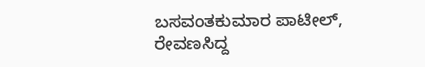ಬಸವಂತಕುಮಾರ ಪಾಟೀಲ್, ರೇವಣಸಿದ್ದ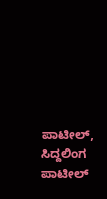ಪಾಟೀಲ್, ಸಿದ್ದಲಿಂಗ ಪಾಟೀಲ್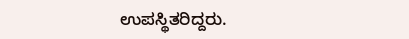ಉಪಸ್ಥಿತರಿದ್ದರು.